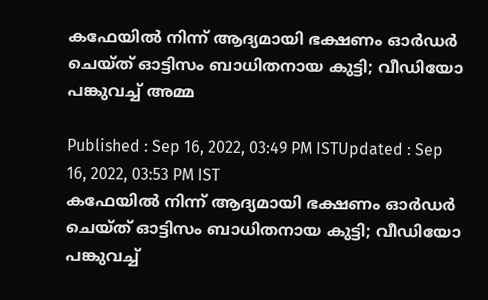കഫേയില്‍ നിന്ന് ആദ്യമായി ഭക്ഷണം ഓര്‍ഡര്‍ ചെയ്ത് ഓട്ടിസം ബാധിതനായ കുട്ടി; വീഡിയോ പങ്കുവച്ച് അമ്മ

Published : Sep 16, 2022, 03:49 PM ISTUpdated : Sep 16, 2022, 03:53 PM IST
കഫേയില്‍ നിന്ന് ആദ്യമായി ഭക്ഷണം ഓര്‍ഡര്‍ ചെയ്ത് ഓട്ടിസം ബാധിതനായ കുട്ടി; വീഡിയോ പങ്കുവച്ച്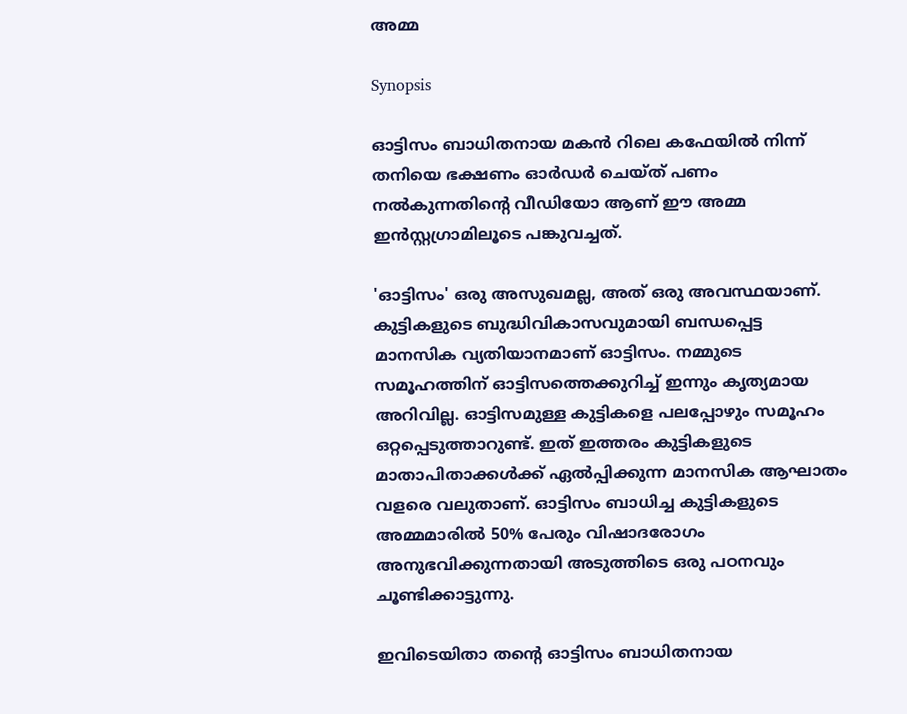അമ്മ

Synopsis

ഓട്ടിസം ബാധിതനായ മകന്‍ റിലെ കഫേയില്‍ നിന്ന് തനിയെ ഭക്ഷണം ഓര്‍ഡര്‍ ചെയ്ത് പണം നല്‍കുന്നതിന്‍റെ വീഡിയോ ആണ് ഈ അമ്മ ഇന്‍സ്റ്റഗ്രാമിലൂടെ പങ്കുവച്ചത്.

'ഓട്ടിസം' ഒരു അസുഖമല്ല, അത് ഒരു അവസ്ഥയാണ്. കുട്ടികളുടെ ബുദ്ധിവികാസവുമായി ബന്ധപ്പെട്ട മാനസിക വ്യതിയാനമാണ് ഓട്ടിസം. നമ്മുടെ സമൂഹത്തിന് ഓട്ടിസത്തെക്കുറിച്ച് ഇന്നും കൃത്യമായ അറിവില്ല. ഓട്ടിസമുള്ള കുട്ടികളെ പലപ്പോഴും സമൂഹം ഒറ്റപ്പെടുത്താറുണ്ട്. ഇത് ഇത്തരം കുട്ടികളുടെ മാതാപിതാക്കള്‍ക്ക് ഏല്‍പ്പിക്കുന്ന മാനസിക ആഘാതം വളരെ വലുതാണ്. ഓട്ടിസം ബാധിച്ച കുട്ടികളുടെ അമ്മമാരിൽ 50% പേരും വിഷാദരോഗം അനുഭവിക്കുന്നതായി അടുത്തിടെ ഒരു പഠനവും ചൂണ്ടിക്കാട്ടുന്നു.

ഇവിടെയിതാ തന്റെ ഓട്ടിസം ബാധിതനായ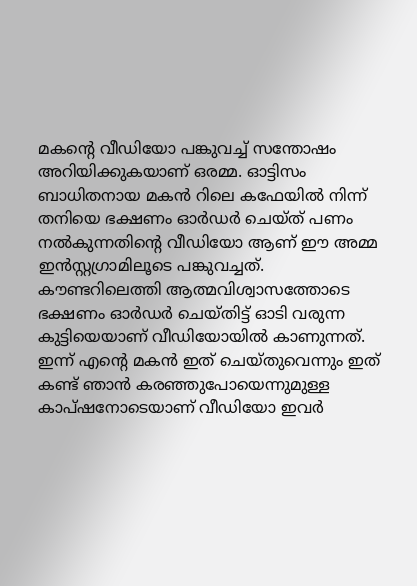മകന്റെ വീഡിയോ പങ്കുവച്ച് സന്തോഷം അറിയിക്കുകയാണ് ഒരമ്മ. ഓട്ടിസം ബാധിതനായ മകന്‍ റിലെ കഫേയില്‍ നിന്ന് തനിയെ ഭക്ഷണം ഓര്‍ഡര്‍ ചെയ്ത് പണം നല്‍കുന്നതിന്‍റെ വീഡിയോ ആണ് ഈ അമ്മ ഇന്‍സ്റ്റഗ്രാമിലൂടെ പങ്കുവച്ചത്.  കൗണ്ടറിലെത്തി ആത്മവിശ്വാസത്തോടെ ഭക്ഷണം ഓര്‍ഡര്‍ ചെയ്തിട്ട് ഓടി വരുന്ന കുട്ടിയെയാണ് വീഡിയോയില്‍ കാണുന്നത്. ഇന്ന് എന്റെ മകന്‍ ഇത് ചെയ്തുവെന്നും ഇത് കണ്ട് ഞാന്‍ കരഞ്ഞുപോയെന്നുമുള്ള കാപ്ഷനോടെയാണ് വീഡിയോ ഇവര്‍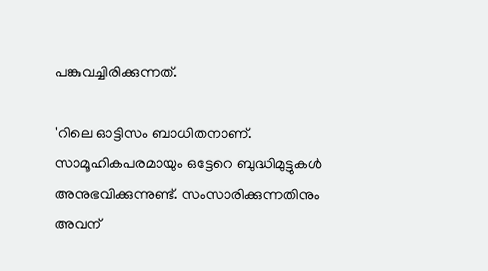പങ്കുവച്ചിരിക്കുന്നത്.

'റിലെ ഓട്ടിസം ബാധിതനാണ്. സാമൂഹികപരമായും ഒട്ടേറെ ബുദ്ധിമുട്ടുകള്‍ അനുഭവിക്കുന്നുണ്ട്. സംസാരിക്കുന്നതിനും അവന്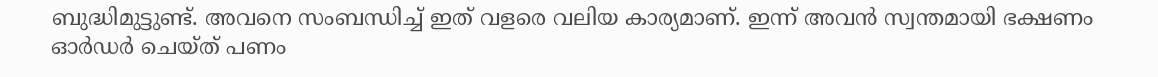ബുദ്ധിമുട്ടുണ്ട്. അവനെ സംബന്ധിച്ച് ഇത് വളരെ വലിയ കാര്യമാണ്. ഇന്ന് അവന്‍ സ്വന്തമായി ഭക്ഷണം ഓര്‍ഡര്‍ ചെയ്ത് പണം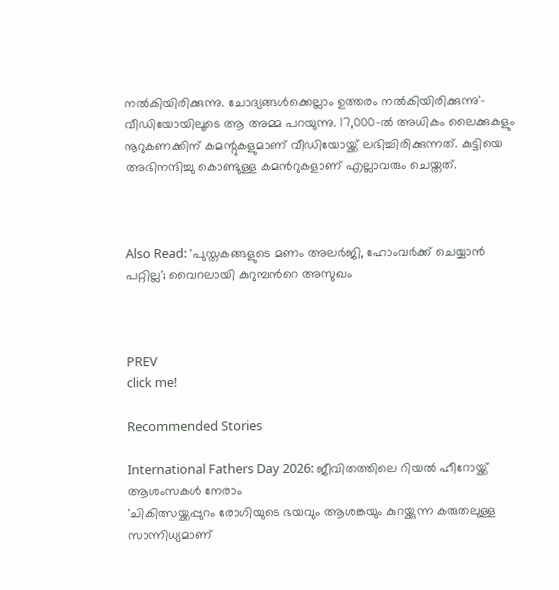നല്‍കിയിരിക്കുന്നു. ചോദ്യങ്ങള്‍ക്കെല്ലാം ഉത്തരം നല്‍കിയിരിക്കുന്നു'- വീഡിയോയിലൂടെ ആ അമ്മ പറയുന്നു. 17,000-ല്‍ അധികം ലൈക്കുകളും നൂറുകണക്കിന് കമന്റുകളുമാണ് വീഡിയോയ്ക്ക് ലഭിച്ചിരിക്കുന്നത്. കുട്ടിയെ അഭിനന്ദിച്ചു കൊണ്ടുള്ള കമന്‍റുകളാണ് എല്ലാവരും ചെയ്തത്.



Also Read: 'പുസ്തകങ്ങളുടെ മണം അലർജി, ഹോംവര്‍ക്ക് ചെയ്യാന്‍ പറ്റില്ല'; വൈറലായി കുറുമ്പന്‍റെ അസുഖം



PREV
click me!

Recommended Stories

International Fathers Day 2026: ജീവിതത്തിലെ റിയൽ ഹീറോയ്ക്ക് ആശംസകൾ നേരാം
'ചികിത്സയ്ക്കപ്പുറം രോഗിയുടെ ഭയവും ആശങ്കയും കുറയ്ക്കുന്ന കരുതലുള്ള സാന്നിധ്യമാണ്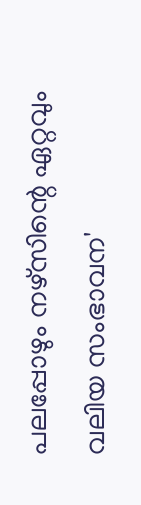പലപ്പോഴും നഴ്സിന്റെ ഏറ്റവും വലിയ സംഭാവന'